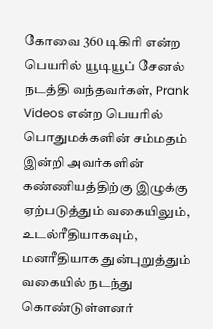கோவை 360 டிகிரி என்ற பெயரில் யூடியூப் சேனல் நடத்தி வந்தவர்கள், Prank Videos என்ற பெயரில் பொதுமக்களின் சம்மதம் இன்றி அவர்களின் கண்ணியத்திற்கு இழுக்கு ஏற்படுத்தும் வகையிலும், உடல்ரீதியாகவும், மனரீதியாக துன்புறுத்தும் வகையில் நடந்து கொண்டுள்ளனர்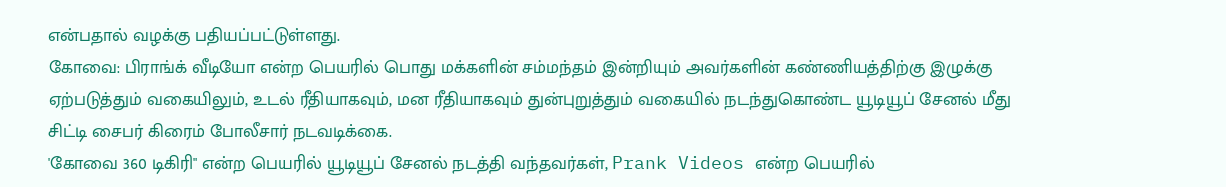என்பதால் வழக்கு பதியப்பட்டுள்ளது.
கோவை: பிராங்க் வீடியோ என்ற பெயரில் பொது மக்களின் சம்மந்தம் இன்றியும் அவர்களின் கண்ணியத்திற்கு இழுக்கு ஏற்படுத்தும் வகையிலும், உடல் ரீதியாகவும், மன ரீதியாகவும் துன்புறுத்தும் வகையில் நடந்துகொண்ட யூடியூப் சேனல் மீது சிட்டி சைபர் கிரைம் போலீசார் நடவடிக்கை.
'கோவை 360 டிகிரி" என்ற பெயரில் யூடியூப் சேனல் நடத்தி வந்தவர்கள், Prank Videos என்ற பெயரில்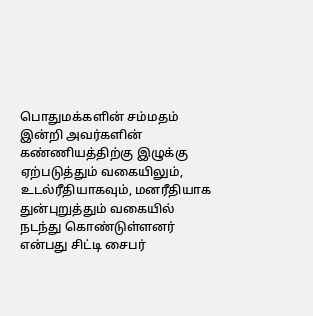பொதுமக்களின் சம்மதம் இன்றி அவர்களின் கண்ணியத்திற்கு இழுக்கு ஏற்படுத்தும் வகையிலும், உடல்ரீதியாகவும், மனரீதியாக துன்புறுத்தும் வகையில் நடந்து கொண்டுள்ளனர் என்பது சிட்டி சைபர்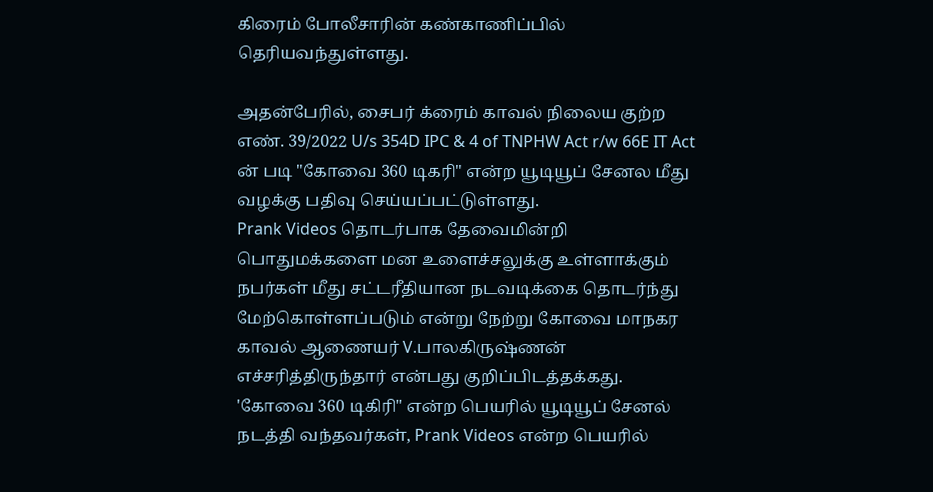கிரைம் போலீசாரின் கண்காணிப்பில் தெரியவந்துள்ளது.

அதன்பேரில், சைபர் க்ரைம் காவல் நிலைய குற்ற எண். 39/2022 U/s 354D IPC & 4 of TNPHW Act r/w 66E IT Act ன் படி "கோவை 360 டிகரி" என்ற யூடியூப் சேனல மீது வழக்கு பதிவு செய்யப்பட்டுள்ளது.
Prank Videos தொடர்பாக தேவைமின்றி பொதுமக்களை மன உளைச்சலுக்கு உள்ளாக்கும் நபர்கள் மீது சட்டரீதியான நடவடிக்கை தொடர்ந்து மேற்கொள்ளப்படும் என்று நேற்று கோவை மாநகர காவல் ஆணையர் V.பாலகிருஷ்ணன் எச்சரித்திருந்தார் என்பது குறிப்பிடத்தக்கது.
'கோவை 360 டிகிரி" என்ற பெயரில் யூடியூப் சேனல் நடத்தி வந்தவர்கள், Prank Videos என்ற பெயரில்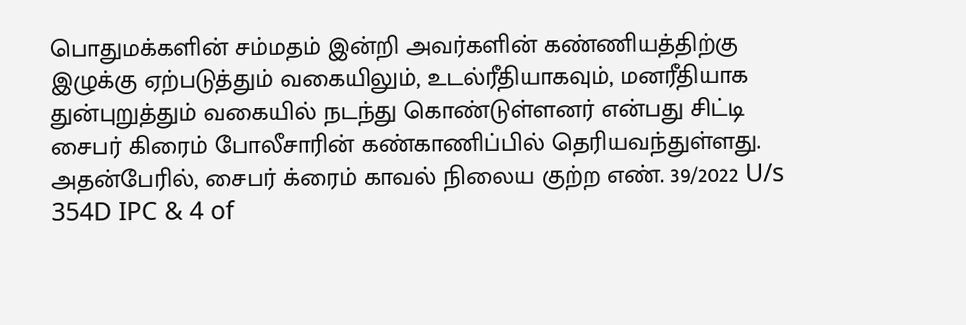பொதுமக்களின் சம்மதம் இன்றி அவர்களின் கண்ணியத்திற்கு இழுக்கு ஏற்படுத்தும் வகையிலும், உடல்ரீதியாகவும், மனரீதியாக துன்புறுத்தும் வகையில் நடந்து கொண்டுள்ளனர் என்பது சிட்டி சைபர் கிரைம் போலீசாரின் கண்காணிப்பில் தெரியவந்துள்ளது.
அதன்பேரில், சைபர் க்ரைம் காவல் நிலைய குற்ற எண். 39/2022 U/s 354D IPC & 4 of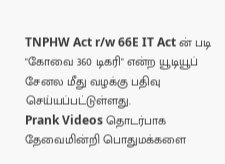TNPHW Act r/w 66E IT Act ன் படி "கோவை 360 டிகரி" என்ற யூடியூப் சேனல மீது வழக்கு பதிவு செய்யப்பட்டுள்ளது.
Prank Videos தொடர்பாக தேவைமின்றி பொதுமக்களை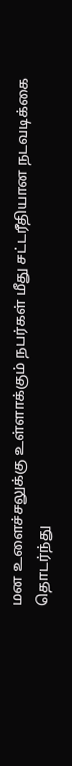மன உளைச்சலுக்கு உள்ளாக்கும் நபர்கள் மீது சட்டரீதியான நடவடிக்கை தொடர்ந்து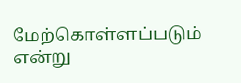மேற்கொள்ளப்படும் என்று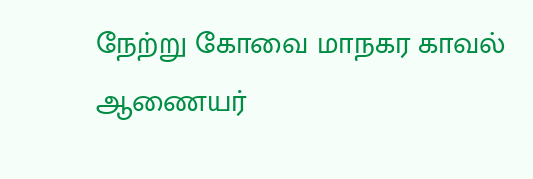நேற்று கோவை மாநகர காவல் ஆணையர்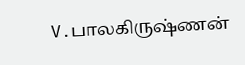V.பாலகிருஷ்ணன்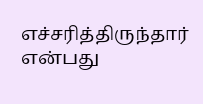எச்சரித்திருந்தார் என்பது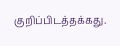குறிப்பிடத்தக்கது.